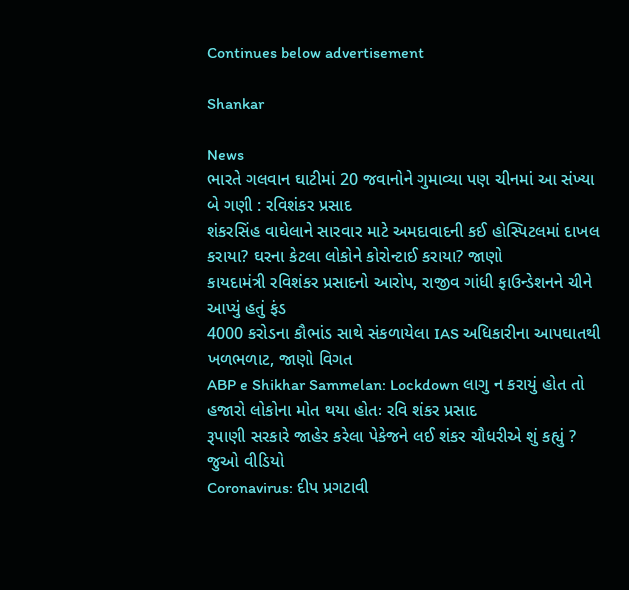Continues below advertisement

Shankar

News
ભારતે ગલવાન ઘાટીમાં 20 જવાનોને ગુમાવ્યા પણ ચીનમાં આ સંખ્યા બે ગણી : રવિશંકર પ્રસાદ
શંકરસિંહ વાઘેલાને સારવાર માટે અમદાવાદની કઈ હોસ્પિટલમાં દાખલ કરાયા? ઘરના કેટલા લોકોને કોરોન્ટાઈ કરાયા? જાણો
કાયદામંત્રી રવિશંકર પ્રસાદનો આરોપ, રાજીવ ગાંધી ફાઉન્ડેશનને ચીને આપ્યું હતું ફંડ
4000 કરોડના કૌભાંડ સાથે સંકળાયેલા IAS અધિકારીના આપઘાતથી ખળભળાટ, જાણો વિગત
ABP e Shikhar Sammelan: Lockdown લાગુ ન કરાયું હોત તો હજારો લોકોના મોત થયા હોતઃ રવિ શંકર પ્રસાદ
રૂપાણી સરકારે જાહેર કરેલા પેકેજને લઈ શંકર ચૌધરીએ શું કહ્યું ? જુઓ વીડિયો
Coronavirus: દીપ પ્રગટાવી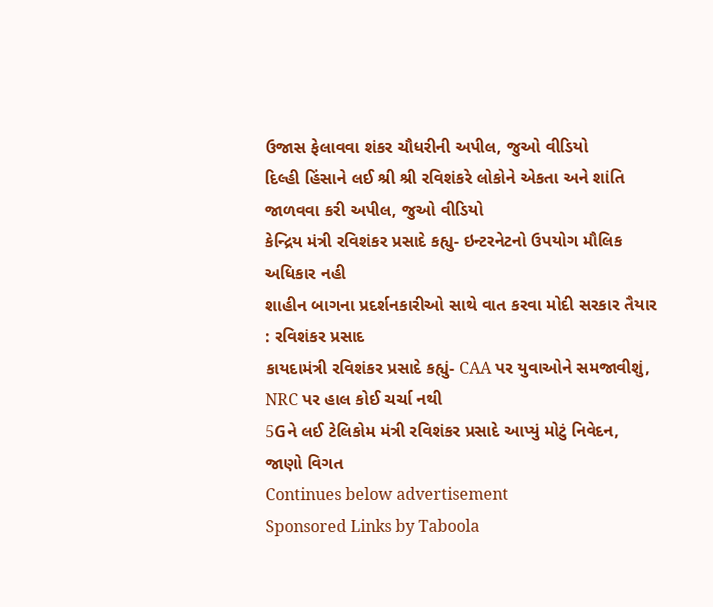ઉજાસ ફેલાવવા શંકર ચૌધરીની અપીલ, જુઓ વીડિયો
દિલ્હી હિંસાને લઈ શ્રી શ્રી રવિશંકરે લોકોને એકતા અને શાંતિ જાળવવા કરી અપીલ, જુઓ વીડિયો
કેન્દ્રિય મંત્રી રવિશંકર પ્રસાદે કહ્યુ- ઇન્ટરનેટનો ઉપયોગ મૌલિક અધિકાર નહી
શાહીન બાગના પ્રદર્શનકારીઓ સાથે વાત કરવા મોદી સરકાર તૈયાર : રવિશંકર પ્રસાદ
કાયદામંત્રી રવિશંકર પ્રસાદે કહ્યું- CAA પર યુવાઓને સમજાવીશું, NRC પર હાલ કોઈ ચર્ચા નથી
5Gને લઈ ટેલિકોમ મંત્રી રવિશંકર પ્રસાદે આપ્યું મોટું નિવેદન, જાણો વિગત
Continues below advertisement
Sponsored Links by Taboola